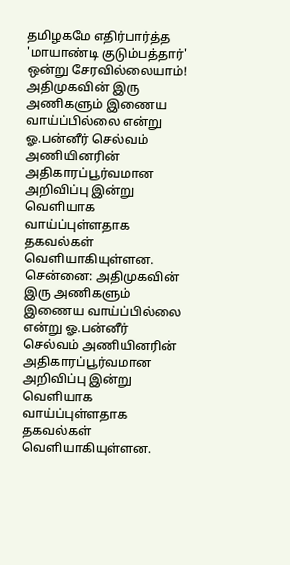தமிழகமே எதிர்பார்த்த 'மாயாண்டி குடும்பத்தார்' ஒன்று சேரவில்லையாம்!
அதிமுகவின் இரு அணிகளும் இணைய வாய்ப்பில்லை என்று ஓ.பன்னீர் செல்வம் அணியினரின் அதிகாரப்பூர்வமான அறிவிப்பு இன்று வெளியாக வாய்ப்புள்ளதாக தகவல்கள் வெளியாகியுள்ளன.
சென்னை: அதிமுகவின் இரு அணிகளும் இணைய வாய்ப்பில்லை என்று ஓ.பன்னீர் செல்வம் அணியினரின் அதிகாரப்பூர்வமான அறிவிப்பு இன்று வெளியாக வாய்ப்புள்ளதாக தகவல்கள் வெளியாகியுள்ளன.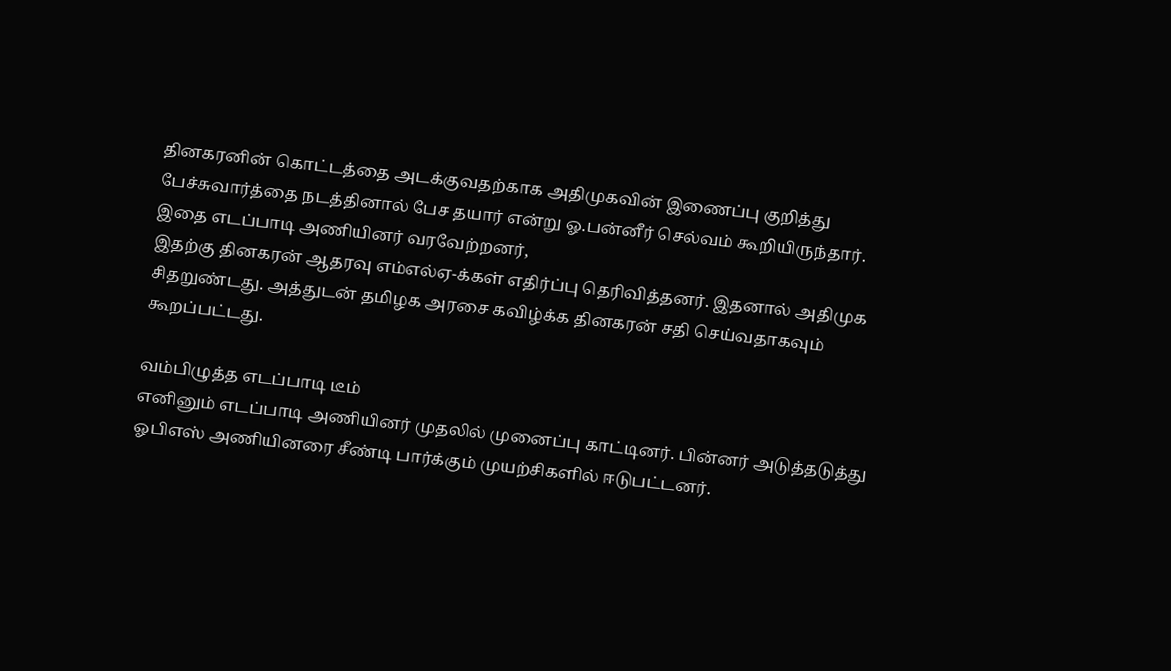தினகரனின் கொட்டத்தை அடக்குவதற்காக அதிமுகவின் இணைப்பு குறித்து பேச்சுவார்த்தை நடத்தினால் பேச தயார் என்று ஓ.பன்னீர் செல்வம் கூறியிருந்தார். இதை எடப்பாடி அணியினர் வரவேற்றனர்,
இதற்கு தினகரன் ஆதரவு எம்எல்ஏ-க்கள் எதிர்ப்பு தெரிவித்தனர். இதனால் அதிமுக சிதறுண்டது. அத்துடன் தமிழக அரசை கவிழ்க்க தினகரன் சதி செய்வதாகவும் கூறப்பட்டது.

வம்பிழுத்த எடப்பாடி டீம்
எனினும் எடப்பாடி அணியினர் முதலில் முனைப்பு காட்டினர். பின்னர் அடுத்தடுத்து ஓபிஎஸ் அணியினரை சீண்டி பார்க்கும் முயற்சிகளில் ஈடுபட்டனர்.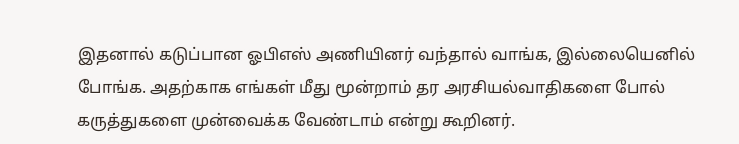இதனால் கடுப்பான ஓபிஎஸ் அணியினர் வந்தால் வாங்க, இல்லையெனில் போங்க. அதற்காக எங்கள் மீது மூன்றாம் தர அரசியல்வாதிகளை போல் கருத்துகளை முன்வைக்க வேண்டாம் என்று கூறினர்.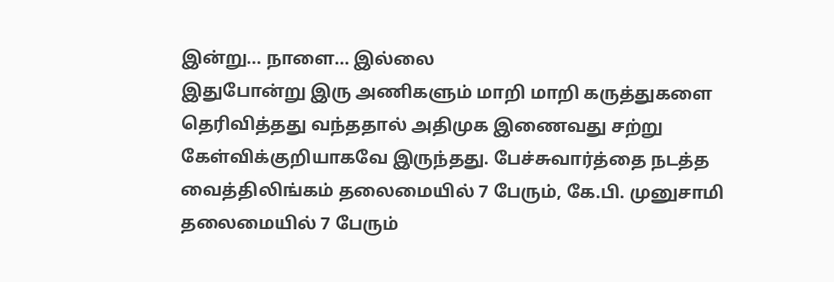இன்று... நாளை... இல்லை
இதுபோன்று இரு அணிகளும் மாறி மாறி கருத்துகளை தெரிவித்தது வந்ததால் அதிமுக இணைவது சற்று கேள்விக்குறியாகவே இருந்தது. பேச்சுவார்த்தை நடத்த வைத்திலிங்கம் தலைமையில் 7 பேரும், கே.பி. முனுசாமி தலைமையில் 7 பேரும்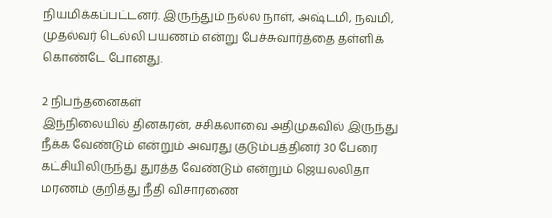நியமிக்கப்பட்டனர். இருந்தும் நல்ல நாள், அஷ்டமி, நவமி, முதல்வர் டெல்லி பயணம் என்று பேச்சுவார்த்தை தள்ளிக் கொண்டே போனது.

2 நிபந்தனைகள்
இந்நிலையில் தினகரன், சசிகலாவை அதிமுகவில் இருந்து நீக்க வேண்டும் என்றும் அவரது குடும்பத்தினர் 30 பேரை கட்சியிலிருந்து துரத்த வேண்டும் என்றும் ஜெயலலிதா மரணம் குறித்து நீதி விசாரணை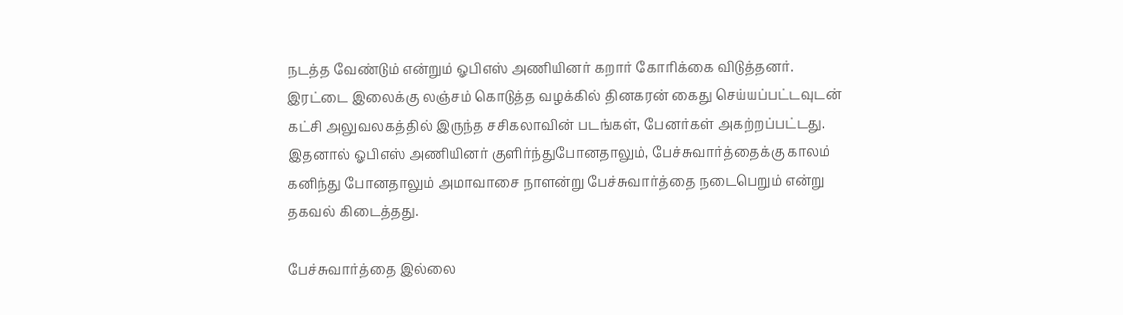நடத்த வேண்டும் என்றும் ஓபிஎஸ் அணியினர் கறார் கோரிக்கை விடுத்தனர். இரட்டை இலைக்கு லஞ்சம் கொடுத்த வழக்கில் தினகரன் கைது செய்யப்பட்டவுடன் கட்சி அலுவலகத்தில் இருந்த சசிகலாவின் படங்கள், பேனர்கள் அகற்றப்பட்டது. இதனால் ஓபிஎஸ் அணியினர் குளிர்ந்துபோனதாலும், பேச்சுவார்த்தைக்கு காலம் கனிந்து போனதாலும் அமாவாசை நாளன்று பேச்சுவார்த்தை நடைபெறும் என்று தகவல் கிடைத்தது.

பேச்சுவார்த்தை இல்லை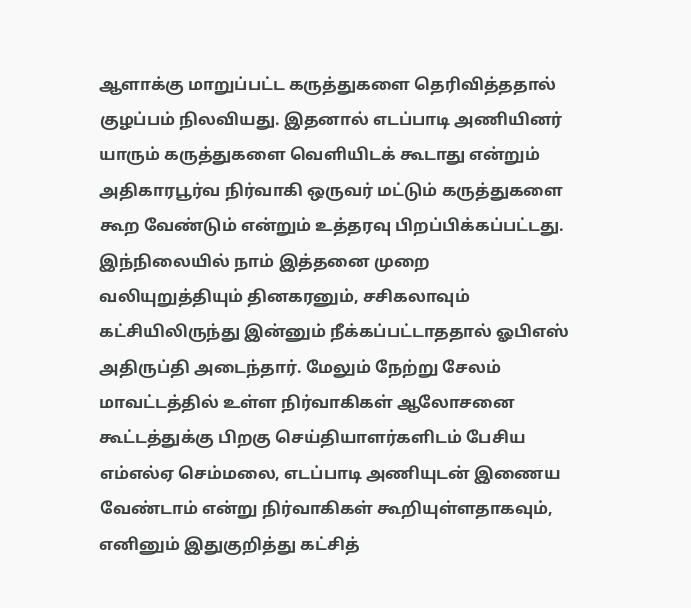ஆளாக்கு மாறுப்பட்ட கருத்துகளை தெரிவித்ததால் குழப்பம் நிலவியது. இதனால் எடப்பாடி அணியினர் யாரும் கருத்துகளை வெளியிடக் கூடாது என்றும் அதிகாரபூர்வ நிர்வாகி ஒருவர் மட்டும் கருத்துகளை கூற வேண்டும் என்றும் உத்தரவு பிறப்பிக்கப்பட்டது. இந்நிலையில் நாம் இத்தனை முறை வலியுறுத்தியும் தினகரனும், சசிகலாவும் கட்சியிலிருந்து இன்னும் நீக்கப்பட்டாததால் ஓபிஎஸ் அதிருப்தி அடைந்தார். மேலும் நேற்று சேலம் மாவட்டத்தில் உள்ள நிர்வாகிகள் ஆலோசனை கூட்டத்துக்கு பிறகு செய்தியாளர்களிடம் பேசிய எம்எல்ஏ செம்மலை, எடப்பாடி அணியுடன் இணைய வேண்டாம் என்று நிர்வாகிகள் கூறியுள்ளதாகவும், எனினும் இதுகுறித்து கட்சித்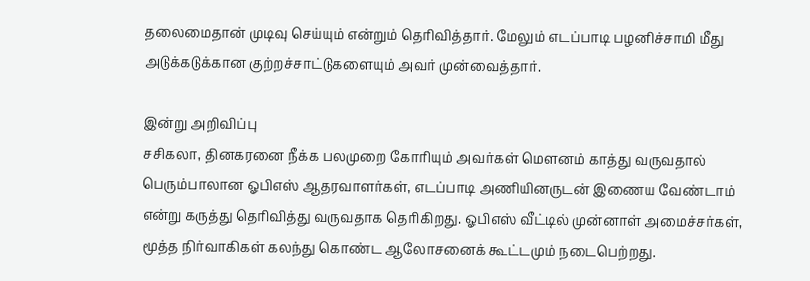தலைமைதான் முடிவு செய்யும் என்றும் தெரிவித்தார். மேலும் எடப்பாடி பழனிச்சாமி மீது அடுக்கடுக்கான குற்றச்சாட்டுகளையும் அவர் முன்வைத்தார்.

இன்று அறிவிப்பு
சசிகலா, தினகரனை நீக்க பலமுறை கோரியும் அவர்கள் மௌனம் காத்து வருவதால் பெரும்பாலான ஓபிஎஸ் ஆதரவாளர்கள், எடப்பாடி அணியினருடன் இணைய வேண்டாம் என்று கருத்து தெரிவித்து வருவதாக தெரிகிறது. ஓபிஎஸ் வீட்டில் முன்னாள் அமைச்சர்கள், மூத்த நிர்வாகிகள் கலந்து கொண்ட ஆலோசனைக் கூட்டமும் நடைபெற்றது.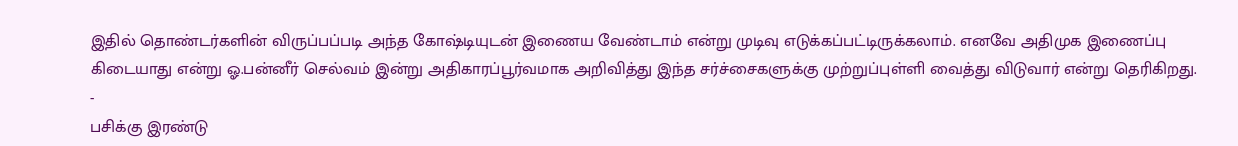இதில் தொண்டர்களின் விருப்பப்படி அந்த கோஷ்டியுடன் இணைய வேண்டாம் என்று முடிவு எடுக்கப்பட்டிருக்கலாம். எனவே அதிமுக இணைப்பு கிடையாது என்று ஓ.பன்னீர் செல்வம் இன்று அதிகாரப்பூர்வமாக அறிவித்து இந்த சர்ச்சைகளுக்கு முற்றுப்புள்ளி வைத்து விடுவார் என்று தெரிகிறது.
-
பசிக்கு இரண்டு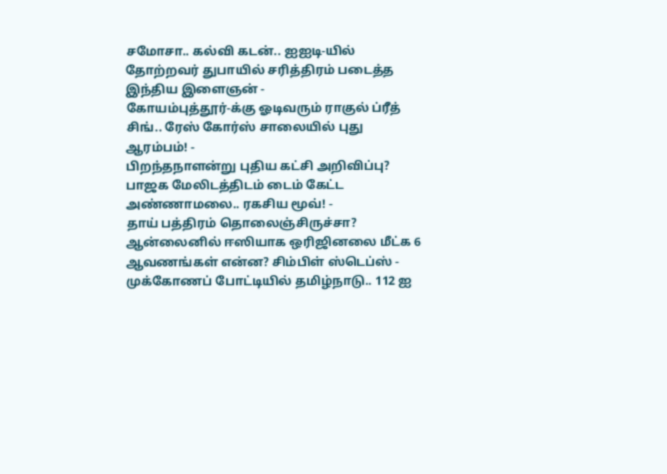சமோசா.. கல்வி கடன்.. ஐஐடி-யில் தோற்றவர் துபாயில் சரித்திரம் படைத்த இந்திய இளைஞன் -
கோயம்புத்தூர்-க்கு ஓடிவரும் ராகுல் ப்ரீத் சிங்.. ரேஸ் கோர்ஸ் சாலையில் புது ஆரம்பம்! -
பிறந்தநாளன்று புதிய கட்சி அறிவிப்பு? பாஜக மேலிடத்திடம் டைம் கேட்ட அண்ணாமலை.. ரகசிய மூவ்! -
தாய் பத்திரம் தொலைஞ்சிருச்சா? ஆன்லைனில் ஈஸியாக ஒரிஜினலை மீட்க 6 ஆவணங்கள் என்ன? சிம்பிள் ஸ்டெப்ஸ் -
முக்கோணப் போட்டியில் தமிழ்நாடு.. 112 ஐ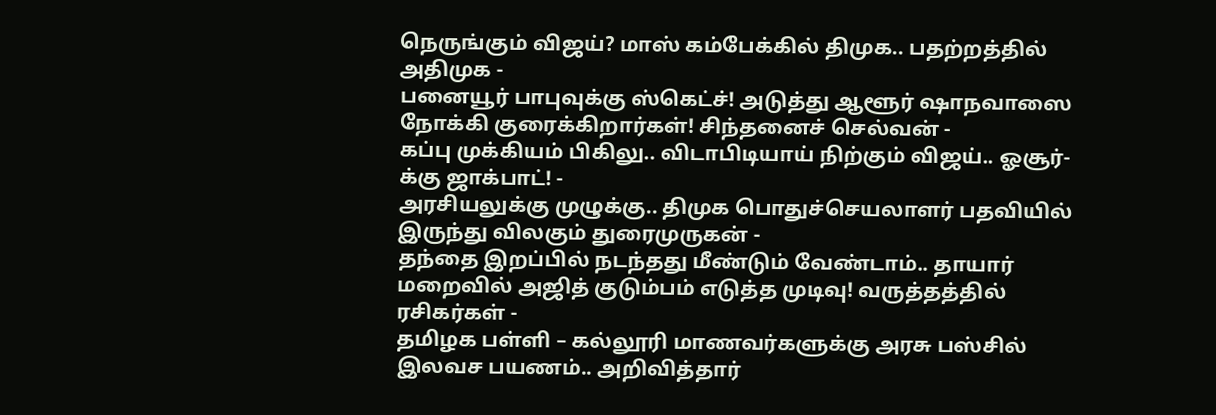நெருங்கும் விஜய்? மாஸ் கம்பேக்கில் திமுக.. பதற்றத்தில் அதிமுக -
பனையூர் பாபுவுக்கு ஸ்கெட்ச்! அடுத்து ஆளூர் ஷாநவாஸை நோக்கி குரைக்கிறார்கள்! சிந்தனைச் செல்வன் -
கப்பு முக்கியம் பிகிலு.. விடாபிடியாய் நிற்கும் விஜய்.. ஓசூர்-க்கு ஜாக்பாட்! -
அரசியலுக்கு முழுக்கு.. திமுக பொதுச்செயலாளர் பதவியில் இருந்து விலகும் துரைமுருகன் -
தந்தை இறப்பில் நடந்தது மீண்டும் வேண்டாம்.. தாயார் மறைவில் அஜித் குடும்பம் எடுத்த முடிவு! வருத்தத்தில் ரசிகர்கள் -
தமிழக பள்ளி – கல்லூரி மாணவர்களுக்கு அரசு பஸ்சில் இலவச பயணம்.. அறிவித்தார்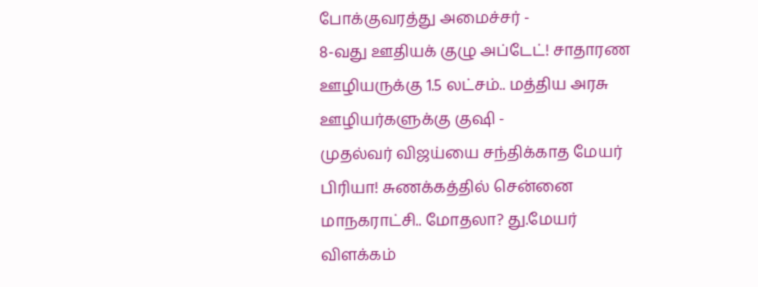போக்குவரத்து அமைச்சர் -
8-வது ஊதியக் குழு அப்டேட்! சாதாரண ஊழியருக்கு 1.5 லட்சம்.. மத்திய அரசு ஊழியர்களுக்கு குஷி -
முதல்வர் விஜய்யை சந்திக்காத மேயர் பிரியா! சுணக்கத்தில் சென்னை மாநகராட்சி.. மோதலா? து.மேயர் விளக்கம்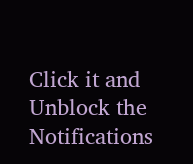Click it and Unblock the Notifications